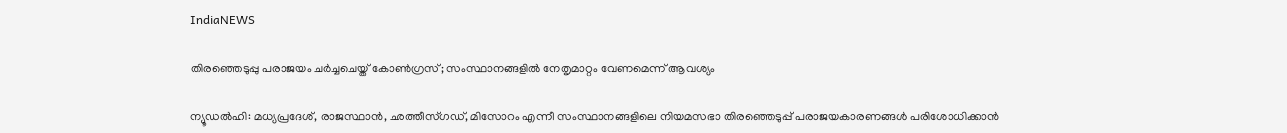IndiaNEWS

തിരഞ്ഞെടുപ്പു പരാജയം ചര്‍ച്ചചെയ്ത് കോണ്‍ഗ്രസ്; സംസ്ഥാനങ്ങളില്‍ നേതൃമാറ്റം വേണമെന്ന് ആവശ്യം

ന്യൂഡല്‍ഹി: മധ്യപ്രദേശ്, രാജസ്ഥാന്‍, ഛത്തീസ്ഗഡ്, മിസോറം എന്നീ സംസ്ഥാനങ്ങളിലെ നിയമസഭാ തിരഞ്ഞെടുപ്പ് പരാജയകാരണങ്ങള്‍ പരിശോധിക്കാന്‍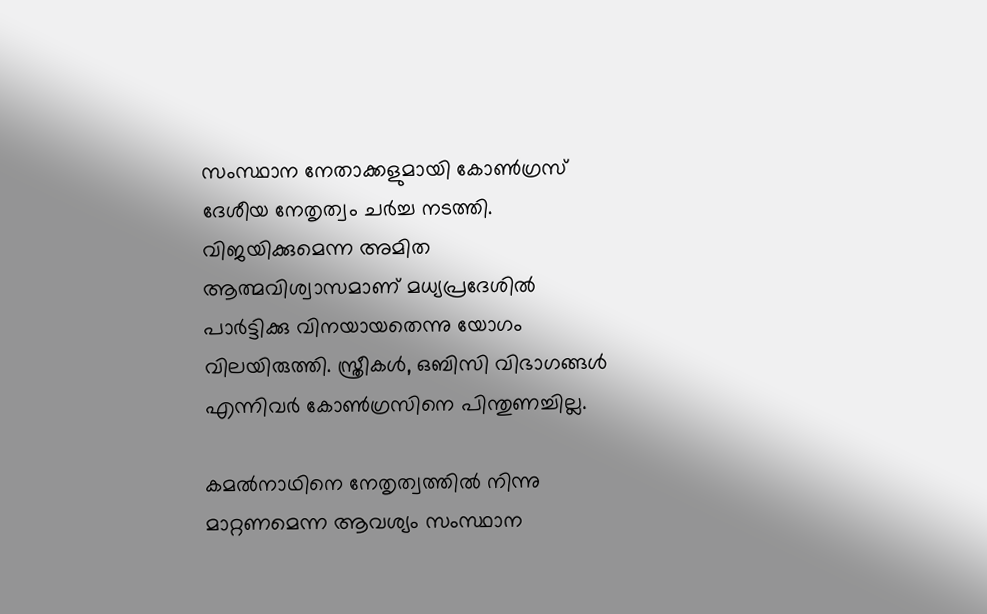സംസ്ഥാന നേതാക്കളുമായി കോണ്‍ഗ്രസ് ദേശീയ നേതൃത്വം ചര്‍ച്ച നടത്തി. വിജയിക്കുമെന്ന അമിത ആത്മവിശ്വാസമാണ് മധ്യപ്രദേശില്‍ പാര്‍ട്ടിക്കു വിനയായതെന്നു യോഗം വിലയിരുത്തി. സ്ത്രീകള്‍, ഒബിസി വിഭാഗങ്ങള്‍ എന്നിവര്‍ കോണ്‍ഗ്രസിനെ പിന്തുണച്ചില്ല.

കമല്‍നാഥിനെ നേതൃത്വത്തില്‍ നിന്നു മാറ്റണമെന്ന ആവശ്യം സംസ്ഥാന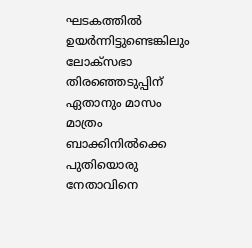ഘടകത്തില്‍ ഉയര്‍ന്നിട്ടുണ്ടെങ്കിലും ലോക്‌സഭാ തിരഞ്ഞെടുപ്പിന് ഏതാനും മാസം മാത്രം ബാക്കിനില്‍ക്കെ പുതിയൊരു നേതാവിനെ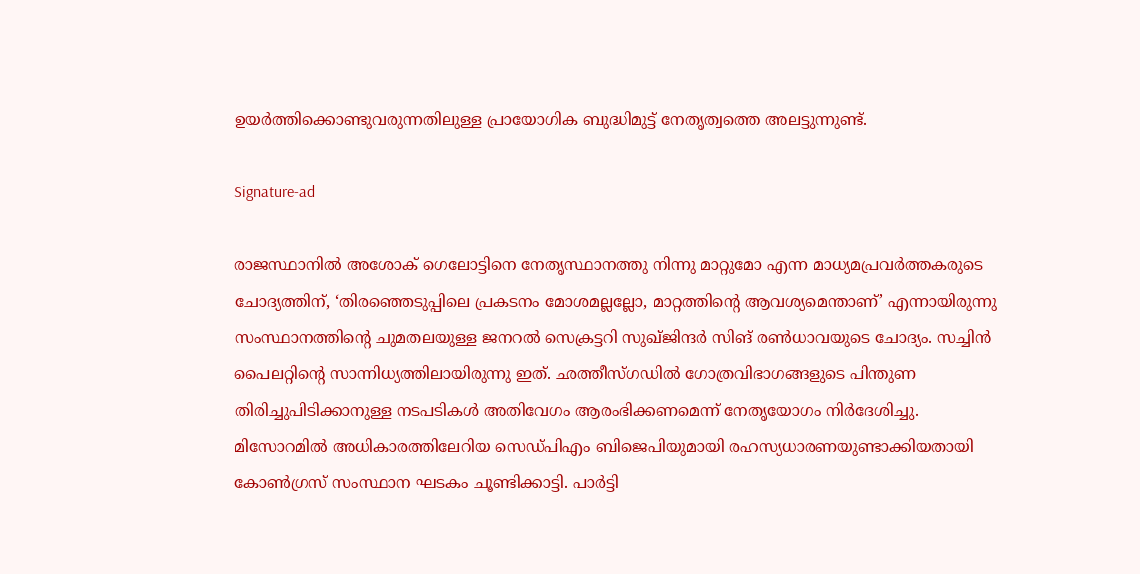ഉയര്‍ത്തിക്കൊണ്ടുവരുന്നതിലുള്ള പ്രായോഗിക ബുദ്ധിമുട്ട് നേതൃത്വത്തെ അലട്ടുന്നുണ്ട്.

Signature-ad

രാജസ്ഥാനില്‍ അശോക് ഗെലോട്ടിനെ നേതൃസ്ഥാനത്തു നിന്നു മാറ്റുമോ എന്ന മാധ്യമപ്രവര്‍ത്തകരുടെ ചോദ്യത്തിന്, ‘തിരഞ്ഞെടുപ്പിലെ പ്രകടനം മോശമല്ലല്ലോ, മാറ്റത്തിന്റെ ആവശ്യമെന്താണ്’ എന്നായിരുന്നു സംസ്ഥാനത്തിന്റെ ചുമതലയുള്ള ജനറല്‍ സെക്രട്ടറി സുഖ്ജിന്ദര്‍ സിങ് രണ്‍ധാവയുടെ ചോദ്യം. സച്ചിന്‍ പൈലറ്റിന്റെ സാന്നിധ്യത്തിലായിരുന്നു ഇത്. ഛത്തീസ്ഗഡില്‍ ഗോത്രവിഭാഗങ്ങളുടെ പിന്തുണ തിരിച്ചുപിടിക്കാനുള്ള നടപടികള്‍ അതിവേഗം ആരംഭിക്കണമെന്ന് നേതൃയോഗം നിര്‍ദേശിച്ചു. മിസോറമില്‍ അധികാരത്തിലേറിയ സെഡ്പിഎം ബിജെപിയുമായി രഹസ്യധാരണയുണ്ടാക്കിയതായി കോണ്‍ഗ്രസ് സംസ്ഥാന ഘടകം ചൂണ്ടിക്കാട്ടി. പാര്‍ട്ടി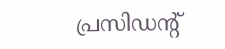പ്രസിഡന്റ്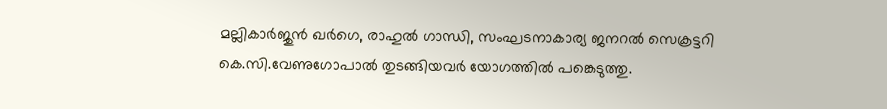മല്ലികാര്‍ജുന്‍ ഖര്‍ഗെ, രാഹുല്‍ ഗാന്ധി, സംഘടനാകാര്യ ജനറല്‍ സെക്രട്ടറി കെ.സി.വേണുഗോപാല്‍ തുടങ്ങിയവര്‍ യോഗത്തില്‍ പങ്കെടുത്തു.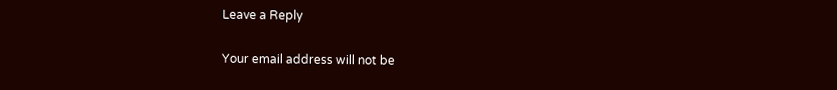Leave a Reply

Your email address will not be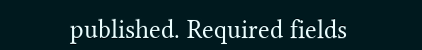published. Required fields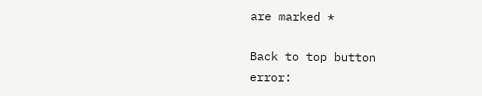are marked *

Back to top button
error: